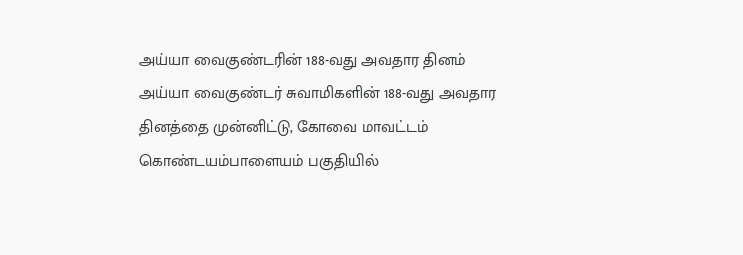அய்யா வைகுண்டரின் 188-வது அவதார தினம்
அய்யா வைகுண்டர் சுவாமிகளின் 188-வது அவதார தினத்தை முன்னிட்டு, கோவை மாவட்டம் கொண்டயம்பாளையம் பகுதியில்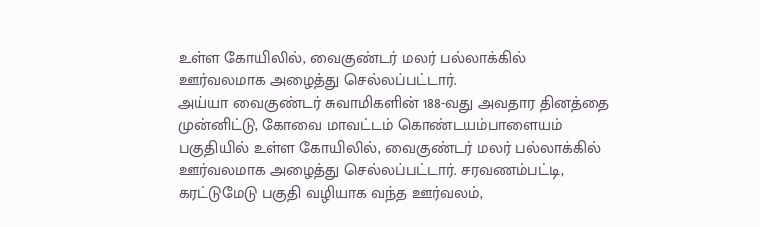உள்ள கோயிலில், வைகுண்டர் மலர் பல்லாக்கில் ஊர்வலமாக அழைத்து செல்லப்பட்டார்.
அய்யா வைகுண்டர் சுவாமிகளின் 188-வது அவதார தினத்தை முன்னிட்டு, கோவை மாவட்டம் கொண்டயம்பாளையம் பகுதியில் உள்ள கோயிலில், வைகுண்டர் மலர் பல்லாக்கில் ஊர்வலமாக அழைத்து செல்லப்பட்டார். சரவணம்பட்டி, கரட்டுமேடு பகுதி வழியாக வந்த ஊர்வலம்,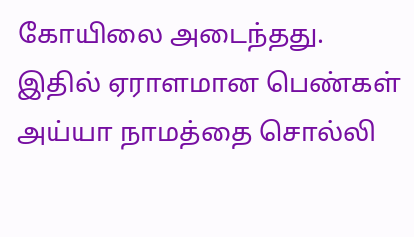கோயிலை அடைந்தது. இதில் ஏராளமான பெண்கள் அய்யா நாமத்தை சொல்லி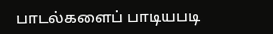பாடல்களைப் பாடியபடி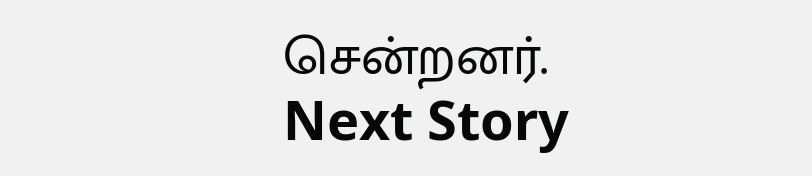சென்றனர்.
Next Story